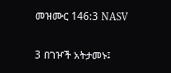መዝሙር 146:3 NASV

3 በገዦች አትታመኑ፤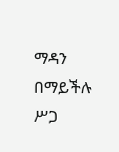ማዳን በማይችሉ ሥጋ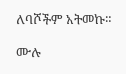ለባሾችም አትመኩ።

ሙሉ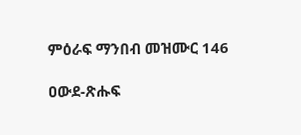ምዕራፍ ማንበብ መዝሙር 146

ዐውደ-ጽሑፍ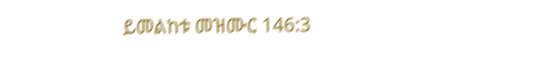ይመልከቱ መዝሙር 146:3